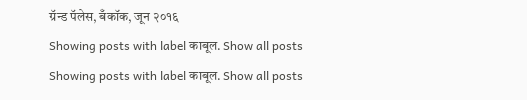ग्रॅन्ड पॅलेस, बँकॉक, जून २०१६
Showing posts with label काबूल. Show all posts
Showing posts with label काबूल. Show all posts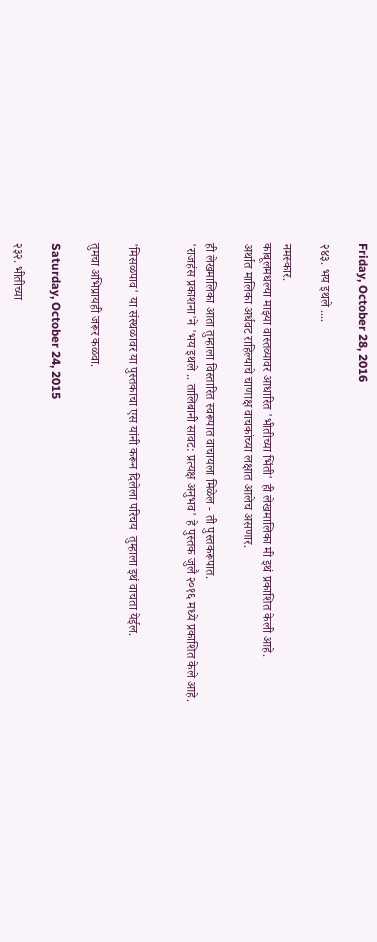Friday, October 28, 2016

२४३. भय इथले ....

नमस्कार.
काबूलमधल्या माझ्या वास्तव्यावर आधारित 'भीतीच्या भिंती' ही लेखमालिका मी इथं प्रकाशित केली आहे.
अर्थात मालिका अर्धवट राहिल्याचे चाणाक्ष वाचकांच्या लक्षात आलेच असणार.

ही लेखमालिका आता तुम्हाला विस्तारित स्वरूपात वाचायला मिळेल - ती पुस्तकरूपात.
'राजहंस प्रकाशना'ने 'भय इथले .. तालिबानी सावट: प्रत्यक्ष अनुभव' हे पुस्तक जुलै २०१६ मध्ये प्रकाशित केले आहे.


'मिसळपाव' या संस्थळावर या पुस्तकाचा एस यांनी करून दिलेला परिचय  तुम्हाला इथं वाचता येईल.

तुमचा अभिप्रायही जरूर कळवा.

Saturday, October 24, 2015

२३२. भीतीच्या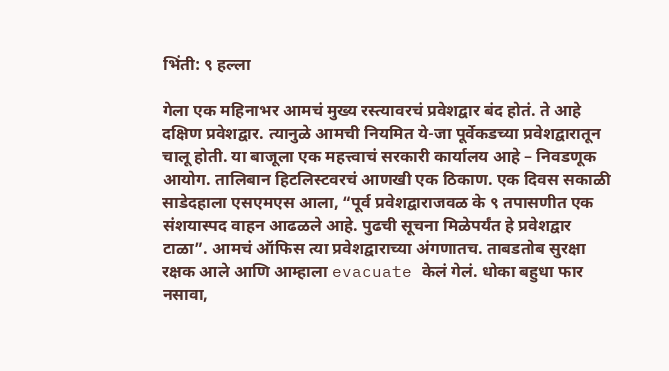भिंती: ९ हल्ला

गेला एक महिनाभर आमचं मुख्य रस्त्यावरचं प्रवेशद्वार बंद होतं. ते आहे दक्षिण प्रवेशद्वार. त्यानुळे आमची नियमित ये-जा पूर्वेकडच्या प्रवेशद्वारातून चालू होती. या बाजूला एक महत्त्वाचं सरकारी कार्यालय आहे – निवडणूक आयोग. तालिबान हिटलिस्टवरचं आणखी एक ठिकाण. एक दिवस सकाळी साडेदहाला एसएमएस आला, “पूर्व प्रवेशद्वाराजवळ के ९ तपासणीत एक संशयास्पद वाहन आढळले आहे. पुढची सूचना मिळेपर्यंत हे प्रवेशद्वार टाळा”. आमचं ऑफिस त्या प्रवेशद्वाराच्या अंगणातच. ताबडतोब सुरक्षा रक्षक आले आणि आम्हाला evacuate केलं गेलं. धोका बहुधा फार नसावा,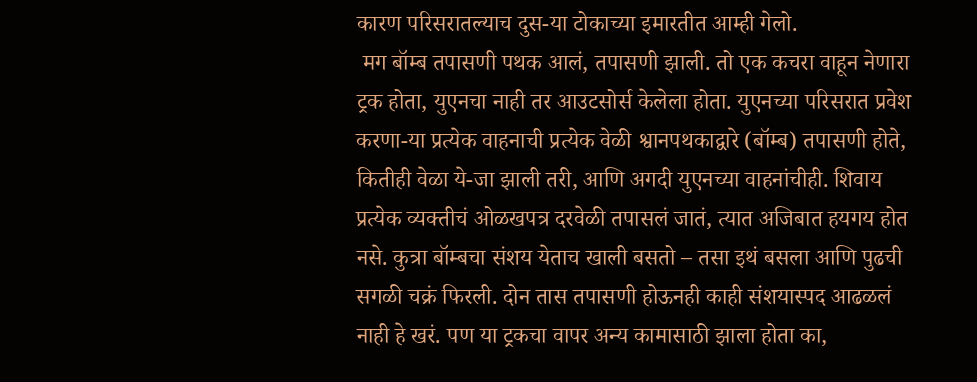कारण परिसरातल्याच दुस-या टोकाच्या इमारतीत आम्ही गेलो.
 मग बॉम्ब तपासणी पथक आलं, तपासणी झाली. तो एक कचरा वाहून नेणारा ट्रक होता, युएनचा नाही तर आउटसोर्स केलेला होता. युएनच्या परिसरात प्रवेश करणा-या प्रत्येक वाहनाची प्रत्येक वेळी श्वानपथकाद्वारे (बॉम्ब) तपासणी होते, कितीही वेळा ये-जा झाली तरी, आणि अगदी युएनच्या वाहनांचीही. शिवाय प्रत्येक व्यक्तीचं ओळखपत्र दरवेळी तपासलं जातं, त्यात अजिबात हयगय होत नसे. कुत्रा बॉम्बचा संशय येताच खाली बसतो – तसा इथं बसला आणि पुढची सगळी चक्रं फिरली. दोन तास तपासणी होऊनही काही संशयास्पद आढळलं नाही हे खरं. पण या ट्रकचा वापर अन्य कामासाठी झाला होता का,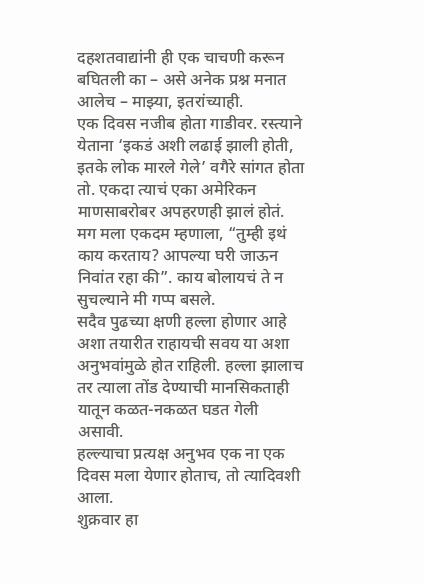दहशतवाद्यांनी ही एक चाचणी करून बघितली का – असे अनेक प्रश्न मनात आलेच – माझ्या, इतरांच्याही.
एक दिवस नजीब होता गाडीवर. रस्त्याने येताना ‘इकडं अशी लढाई झाली होती, इतके लोक मारले गेले’ वगैरे सांगत होता तो. एकदा त्याचं एका अमेरिकन माणसाबरोबर अपहरणही झालं होतं. मग मला एकदम म्हणाला, “तुम्ही इथं काय करताय? आपल्या घरी जाऊन निवांत रहा की”. काय बोलायचं ते न सुचल्याने मी गप्प बसले.
सदैव पुढच्या क्षणी हल्ला होणार आहे अशा तयारीत राहायची सवय या अशा अनुभवांमुळे होत राहिली. हल्ला झालाच तर त्याला तोंड देण्याची मानसिकताही यातून कळत-नकळत घडत गेली असावी.
हल्ल्याचा प्रत्यक्ष अनुभव एक ना एक दिवस मला येणार होताच, तो त्यादिवशी आला.
शुक्रवार हा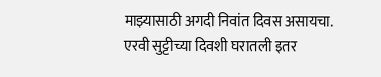माझ्यासाठी अगदी निवांत दिवस असायचा. एरवी सुट्टीच्या दिवशी घरातली इतर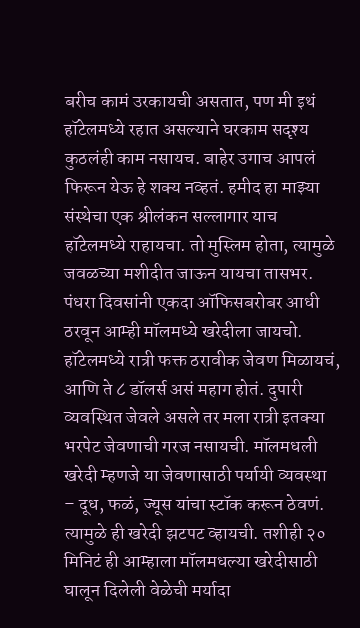बरीच कामं उरकायची असतात, पण मी इथं हॉटेलमध्ये रहात असल्याने घरकाम सदृश्य कुठलंही काम नसायच. बाहेर उगाच आपलं फिरून येऊ हे शक्य नव्हतं. हमीद हा माझ्या संस्थेचा एक श्रीलंकन सल्लागार याच हॉटेलमध्ये राहायचा. तो मुस्लिम होता, त्यामुळे जवळच्या मशीदीत जाऊन यायचा तासभर. पंधरा दिवसांनी एकदा ऑफिसबरोबर आधी ठरवून आम्ही मॉलमध्ये खरेदीला जायचो. हॉटेलमध्ये रात्री फक्त ठरावीक जेवण मिळायचं, आणि ते ८ डॉलर्स असं महाग होतं. दुपारी व्यवस्थित जेवले असले तर मला रात्री इतक्या भरपेट जेवणाची गरज नसायची. मॉलमधली खरेदी म्हणजे या जेवणासाठी पर्यायी व्यवस्था – दूध, फळं, ज्यूस यांचा स्टॉक करून ठेवणं. त्यामुळे ही खरेदी झटपट व्हायची. तशीही २० मिनिटं ही आम्हाला मॉलमधल्या खरेदीसाठी घालून दिलेली वेळेची मर्यादा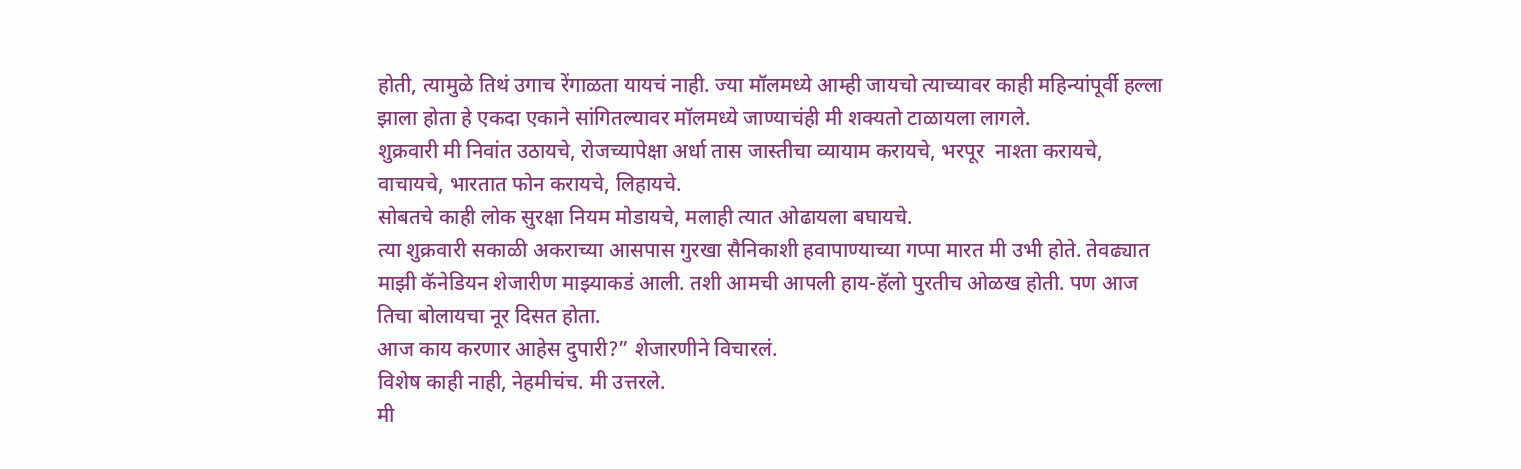होती, त्यामुळे तिथं उगाच रेंगाळता यायचं नाही. ज्या मॉलमध्ये आम्ही जायचो त्याच्यावर काही महिन्यांपूर्वी हल्ला झाला होता हे एकदा एकाने सांगितल्यावर मॉलमध्ये जाण्याचंही मी शक्यतो टाळायला लागले.
शुक्रवारी मी निवांत उठायचे, रोजच्यापेक्षा अर्धा तास जास्तीचा व्यायाम करायचे, भरपूर  नाश्ता करायचे, वाचायचे, भारतात फोन करायचे, लिहायचे.
सोबतचे काही लोक सुरक्षा नियम मोडायचे, मलाही त्यात ओढायला बघायचे.
त्या शुक्रवारी सकाळी अकराच्या आसपास गुरखा सैनिकाशी हवापाण्याच्या गप्पा मारत मी उभी होते. तेवढ्यात माझी कॅनेडियन शेजारीण माझ्याकडं आली. तशी आमची आपली हाय-हॅलो पुरतीच ओळख होती. पण आज तिचा बोलायचा नूर दिसत होता.
आज काय करणार आहेस दुपारी?” शेजारणीने विचारलं.
विशेष काही नाही, नेहमीचंच. मी उत्तरले.
मी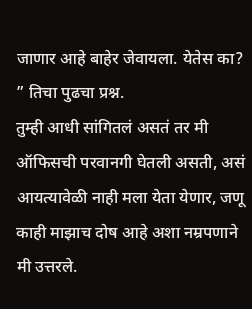जाणार आहे बाहेर जेवायला. येतेस का? ” तिचा पुढचा प्रश्न.
तुम्ही आधी सांगितलं असतं तर मी ऑफिसची परवानगी घेतली असती, असं आयत्यावेळी नाही मला येता येणार, जणू काही माझाच दोष आहे अशा नम्रपणाने मी उत्तरले.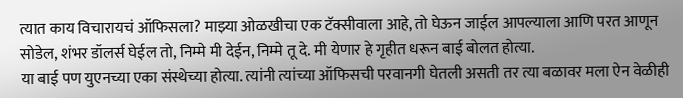त्यात काय विचारायचं ऑफिसला? माझ्या ओळखीचा एक टॅक्सीवाला आहे, तो घेऊन जाईल आपल्याला आणि परत आणून सोडेल, शंभर डॉलर्स घेईल तो, निम्मे मी देईन, निम्मे तू दे. मी येणार हे गृहीत धरून बाई बोलत होत्या.
या बाई पण युएनच्या एका संस्थेच्या होत्या. त्यांनी त्यांच्या ऑफिसची परवानगी घेतली असती तर त्या बळावर मला ऐन वेळीही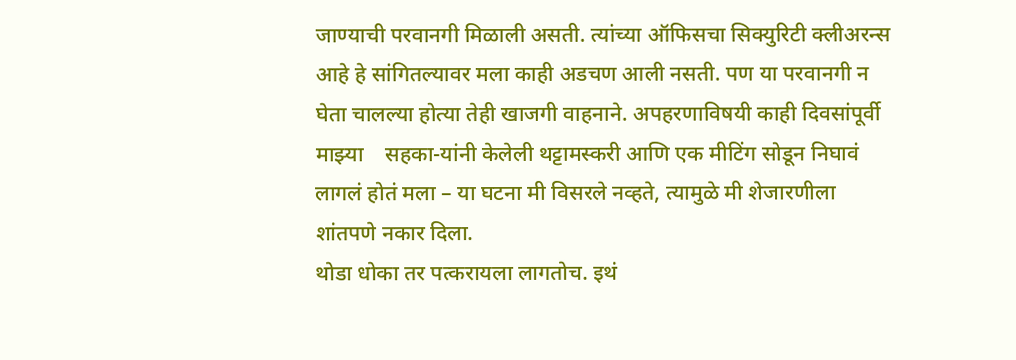जाण्याची परवानगी मिळाली असती. त्यांच्या ऑफिसचा सिक्युरिटी क्लीअरन्स आहे हे सांगितल्यावर मला काही अडचण आली नसती. पण या परवानगी न घेता चालल्या होत्या तेही खाजगी वाहनाने. अपहरणाविषयी काही दिवसांपूर्वी माझ्या    सहका-यांनी केलेली थट्टामस्करी आणि एक मीटिंग सोडून निघावं लागलं होतं मला – या घटना मी विसरले नव्हते, त्यामुळे मी शेजारणीला शांतपणे नकार दिला.
थोडा धोका तर पत्करायला लागतोच. इथं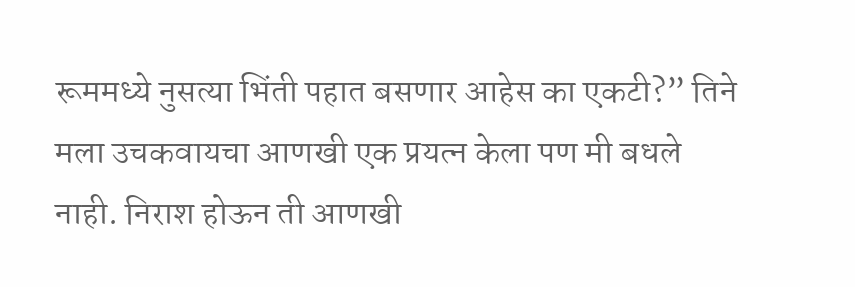रूममध्ये नुसत्या भिंती पहात बसणार आहेस का एकटी?” तिने मला उचकवायचा आणखी एक प्रयत्न केला पण मी बधले नाही. निराश होऊन ती आणखी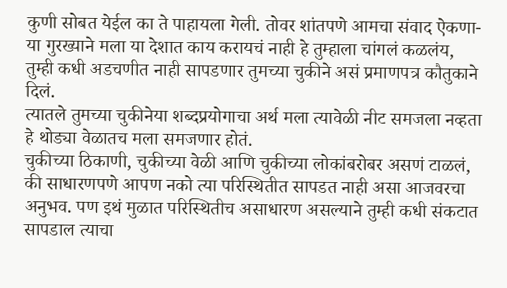कुणी सोबत येईल का ते पाहायला गेली. तोवर शांतपणे आमचा संवाद ऐकणा-या गुरख्याने मला या देशात काय करायचं नाही हे तुम्हाला चांगलं कळलंय, तुम्ही कधी अडचणीत नाही सापडणार तुमच्या चुकीने असं प्रमाणपत्र कौतुकाने दिलं.
त्यातले तुमच्या चुकीनेया शब्दप्रयोगाचा अर्थ मला त्यावेळी नीट समजला नव्हता हे थोड्या वेळातच मला समजणार होतं.
चुकीच्या ठिकाणी, चुकीच्या वेळी आणि चुकीच्या लोकांबरोबर असणं टाळलं, की साधारणपणे आपण नको त्या परिस्थितीत सापडत नाही असा आजवरचा अनुभव. पण इथं मुळात परिस्थितीच असाधारण असल्याने तुम्ही कधी संकटात सापडाल त्याचा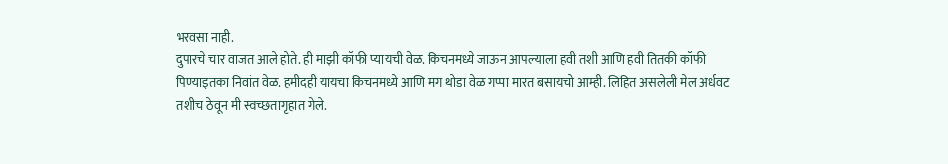भरवसा नाही.
दुपारचे चार वाजत आले होते. ही माझी कॉफी प्यायची वेळ. किचनमध्ये जाऊन आपल्याला हवी तशी आणि हवी तितकी कॉफी पिण्याइतका निवांत वेळ. हमीदही यायचा किचनमध्ये आणि मग थोडा वेळ गप्पा मारत बसायचो आम्ही. लिहित असलेली मेल अर्धवट तशीच ठेवून मी स्वच्छतागृहात गेले.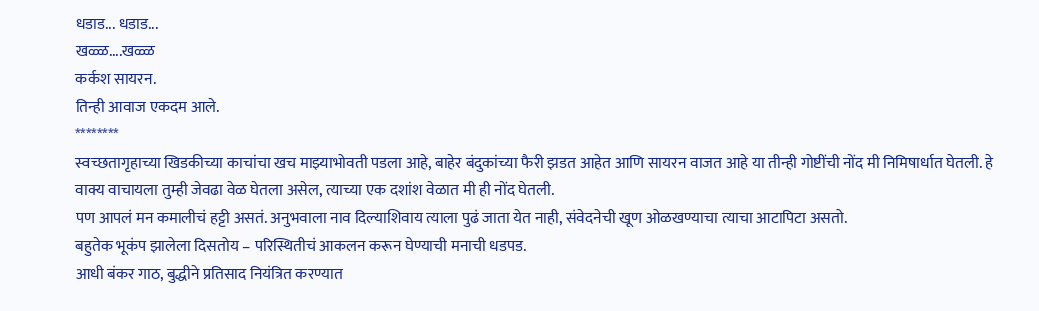धडाड... धडाड...
खळ्ळ....खळ्ळ
कर्कश सायरन.
तिन्ही आवाज एकदम आले.
********
स्वच्छतागृहाच्या खिडकीच्या काचांचा खच माझ्याभोवती पडला आहे, बाहेर बंदुकांच्या फैरी झडत आहेत आणि सायरन वाजत आहे या तीन्ही गोष्टींची नोंद मी निमिषार्धात घेतली. हे वाक्य वाचायला तुम्ही जेवढा वेळ घेतला असेल, त्याच्या एक दशांश वेळात मी ही नोंद घेतली.
पण आपलं मन कमालीचं हट्टी असतं. अनुभवाला नाव दिल्याशिवाय त्याला पुढं जाता येत नाही, संवेदनेची खूण ओळखण्याचा त्याचा आटापिटा असतो.
बहुतेक भूकंप झालेला दिसतोय – परिस्थितीचं आकलन करून घेण्याची मनाची धडपड.
आधी बंकर गाठ, बुद्धीने प्रतिसाद नियंत्रित करण्यात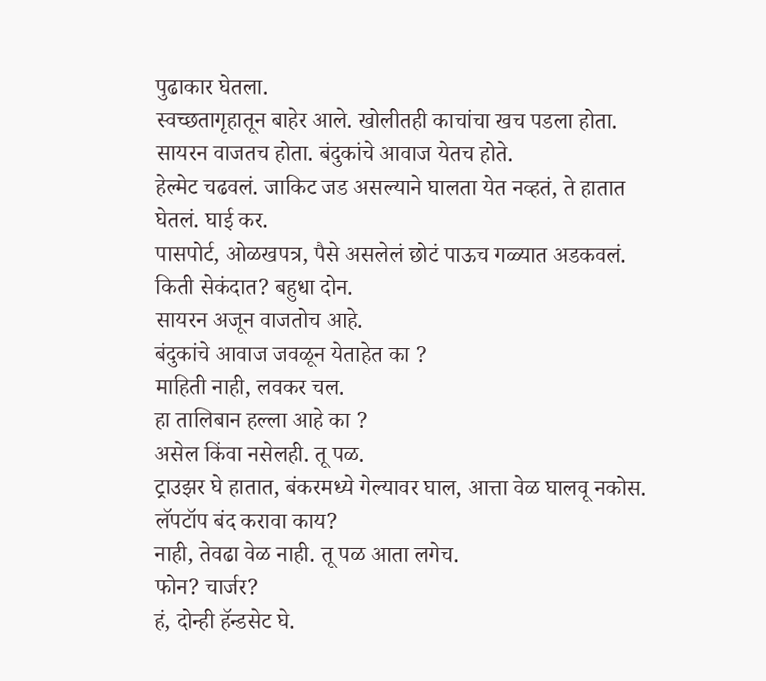पुढाकार घेतला.
स्वच्छतागृहातून बाहेर आले. खोलीतही काचांचा खच पडला होता.
सायरन वाजतच होता. बंदुकांचे आवाज येतच होते.
हेल्मेट चढवलं. जाकिट जड असल्याने घालता येत नव्हतं, ते हातात घेतलं. घाई कर.
पासपोर्ट, ओळखपत्र, पैसे असलेलं छोटं पाऊच गळ्यात अडकवलं.
किती सेकंदात? बहुधा दोन.
सायरन अजून वाजतोच आहे.
बंदुकांचे आवाज जवळून येताहेत का ?
माहिती नाही, लवकर चल.
हा तालिबान हल्ला आहे का ?
असेल किंवा नसेलही. तू पळ.
ट्राउझर घे हातात, बंकरमध्ये गेल्यावर घाल, आत्ता वेळ घालवू नकोस.
लॅपटॉप बंद करावा काय?
नाही, तेवढा वेळ नाही. तू पळ आता लगेच.
फोन? चार्जर?
हं, दोन्ही हॅन्डसेट घे.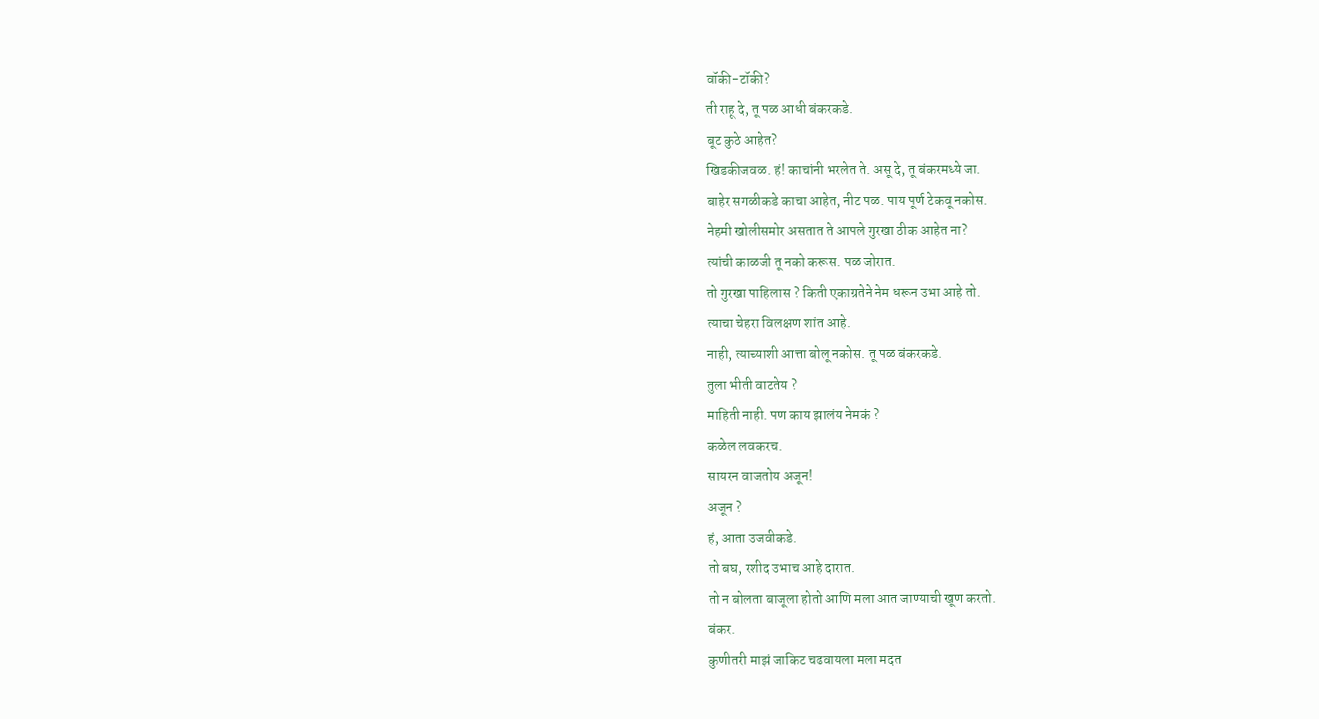वॉकी-टॉकी?
ती राहू दे, तू पळ आधी बंकरकडे.
बूट कुठे आहेत?
खिडकीजवळ. हं! काचांनी भरलेत ते. असू दे, तू बंकरमध्ये जा.
बाहेर सगळीकडे काचा आहेत, नीट पळ. पाय पूर्ण टेकवू नकोस.
नेहमी खोलीसमोर असतात ते आपले गुरखा ठीक आहेत ना?
त्यांची काळजी तू नको करूस. पळ जोरात.
तो गुरखा पाहिलास ? किती एकाग्रतेने नेम धरून उभा आहे तो.
त्याचा चेहरा विलक्षण शांत आहे.
नाही, त्याच्याशी आत्ता बोलू नकोस. तू पळ बंकरकडे.
तुला भीती वाटतेय ?
माहिती नाही. पण काय झालंय नेमकं ?
कळेल लवकरच.
सायरन वाजतोय अजून!
अजून ?
हं, आता उजवीकडे.
तो बघ, रशीद उभाच आहे दारात.
तो न बोलता बाजूला होतो आणि मला आत जाण्याची खूण करतो.
बंकर.
कुणीतरी माझं जाकिट चढवायला मला मदत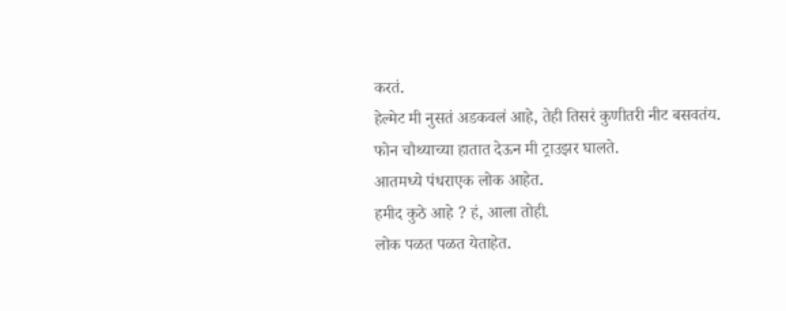करतं.
हेल्मेट मी नुसतं अडकवलं आहे, तेही तिसरं कुणीतरी नीट बसवतंय.
फोन चौथ्याच्या हातात देऊन मी ट्राउझर घालते.
आतमध्ये पंधराएक लोक आहेत.
हमीद कुठे आहे ? हं, आला तोही.
लोक पळत पळत येताहेत.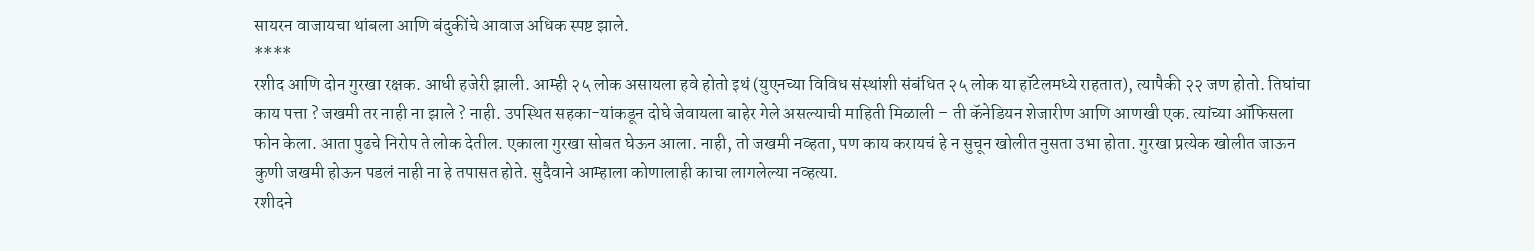सायरन वाजायचा थांबला आणि बंदुकींचे आवाज अधिक स्पष्ट झाले.
****
रशीद आणि दोन गुरखा रक्षक. आधी हजेरी झाली. आम्ही २५ लोक असायला हवे होतो इथं (युएनच्या विविध संस्थांशी संबंधित २५ लोक या हॉटेलमध्ये राहतात), त्यापैकी २२ जण होतो. तिघांचा काय पत्ता ? जखमी तर नाही ना झाले ? नाही. उपस्थित सहका-यांकडून दोघे जेवायला बाहेर गेले असल्याची माहिती मिळाली – ती कॅनेडियन शेजारीण आणि आणखी एक. त्यांच्या ऑफिसला फोन केला. आता पुढचे निरोप ते लोक देतील. एकाला गुरखा सोबत घेऊन आला. नाही, तो जखमी नव्हता, पण काय करायचं हे न सुचून खोलीत नुसता उभा होता. गुरखा प्रत्येक खोलीत जाऊन  कुणी जखमी होऊन पडलं नाही ना हे तपासत होते. सुदैवाने आम्हाला कोणालाही काचा लागलेल्या नव्हत्या.
रशीदने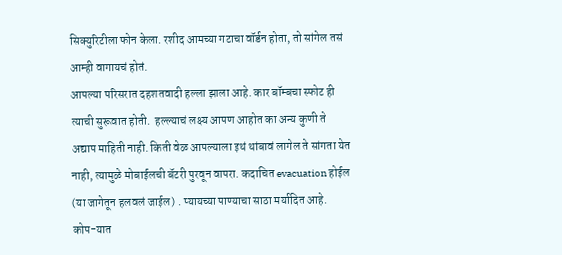सिक्युरिटीला फोन केला. रशीद आमच्या गटाचा वॉर्डन होता, तो सांगेल तसं आम्ही वागायचं होतं.
आपल्या परिसरात दहशतवादी हल्ला झाला आहे. कार बॉम्बचा स्फोट ही त्याची सुरूवात होती.  हल्ल्याचं लक्ष्य आपण आहोत का अन्य कुणी ते अद्याप माहिती नाही. किती वेळ आपल्याला इथं थांबावं लागेल ते सांगता येत नाही, त्यामुळे मोबाईलची बॅटरी पुरवून वापरा. कदाचित evacuation होईल (या जागेतून हलवलं जाईल) . प्यायच्या पाण्याचा साठा मर्यादित आहे. कोप-यात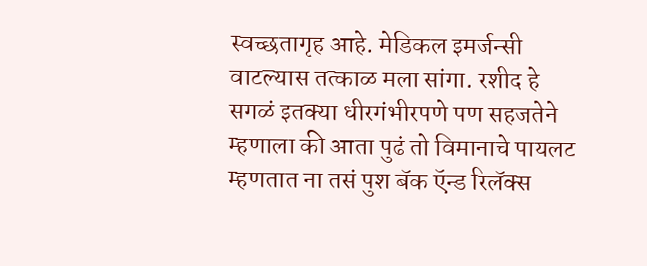स्वच्छतागृह आहे. मेडिकल इमर्जन्सी वाटल्यास तत्काळ मला सांगा. रशीद हे सगळं इतक्या धीरगंभीरपणे पण सहजतेने म्हणाला की आता पुढं तो विमानाचे पायलट म्हणतात ना तसं पुश बॅक ऍन्ड रिलॅक्स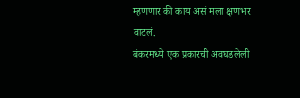म्हणणार की काय असं मला क्षणभर वाटलं.
बंकरमध्ये एक प्रकारची अवघडलेली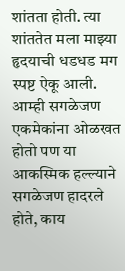शांतता होती. त्या शांततेत मला माझ्या हृदयाची धडधड मग स्पष्ट ऐकू आली. आम्ही सगळेजण एकमेकांना ओळखत होतो पण या आकस्मिक हल्ल्याने सगळेजण हादरले होते, काय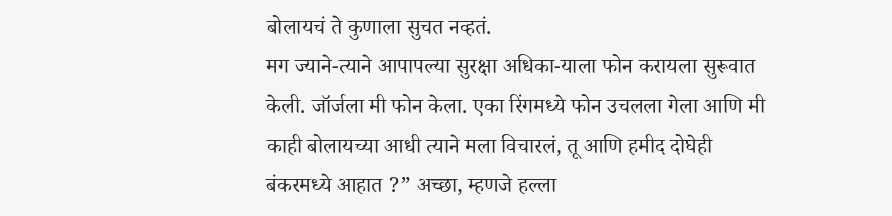बोलायचं ते कुणाला सुचत नव्हतं.
मग ज्याने-त्याने आपापल्या सुरक्षा अधिका-याला फोन करायला सुरूवात केली. जॉर्जला मी फोन केला. एका रिंगमध्ये फोन उचलला गेला आणि मी काही बोलायच्या आधी त्याने मला विचारलं, तू आणि हमीद दोघेही बंकरमध्ये आहात ?” अच्छा, म्हणजे हल्ला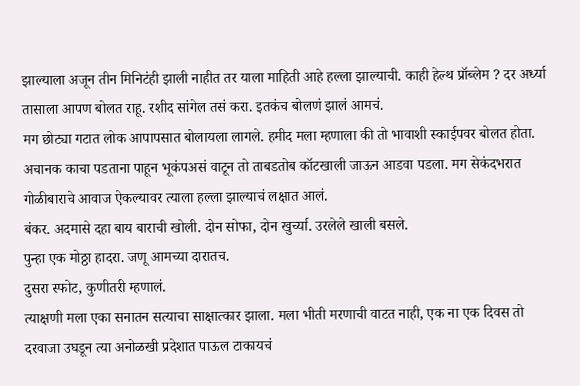झाल्याला अजून तीन मिनिटंही झाली नाहीत तर याला माहिती आहे हल्ला झाल्याची. काही हेल्थ प्रॉब्लेम ? दर अर्ध्या तासाला आपण बोलत राहू. रशीद सांगेल तसं करा. इतकंच बोलणं झालं आमचं.
मग छोट्या गटात लोक आपापसात बोलायला लागले. हमीद मला म्हणाला की तो भावाशी स्काईपवर बोलत होता. अचानक काचा पडताना पाहून भूकंपअसं वाटून तो ताबडतोब कॉटखाली जाऊन आडवा पडला. मग सेकंदभरात गोळीबाराचे आवाज ऐकल्यावर त्याला हल्ला झाल्याचं लक्षात आलं.
बंकर. अदमासे दहा बाय बाराची खोली. दोन सोफा, दोन खुर्च्या. उरलेले खाली बसले.
पुन्हा एक मोठ्ठा हादरा. जणू आमच्या दारातच.
दुसरा स्फोट, कुणीतरी म्हणालं.
त्याक्षणी मला एका सनातन सत्याचा साक्षात्कार झाला. मला भीती मरणाची वाटत नाही, एक ना एक दिवस तो दरवाजा उघडून त्या अनोळखी प्रदेशात पाऊल टाकायचं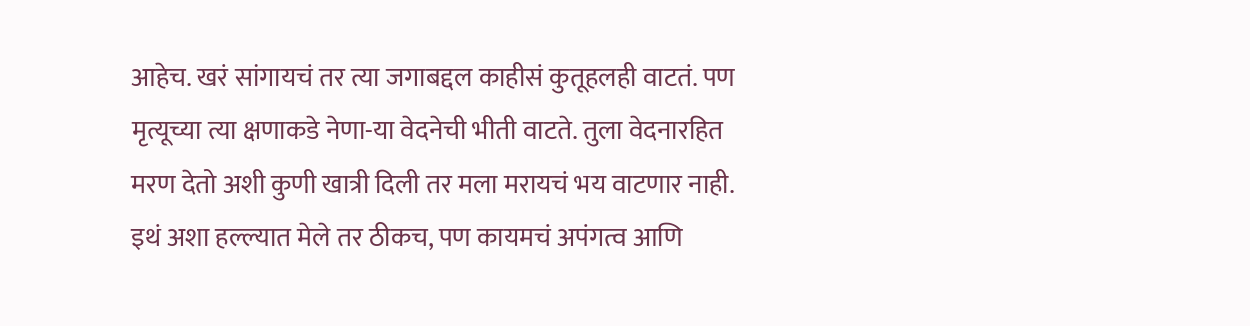आहेच. खरं सांगायचं तर त्या जगाबद्दल काहीसं कुतूहलही वाटतं. पण मृत्यूच्या त्या क्षणाकडे नेणा-या वेदनेची भीती वाटते. तुला वेदनारहित मरण देतो अशी कुणी खात्री दिली तर मला मरायचं भय वाटणार नाही. इथं अशा हल्ल्यात मेले तर ठीकच, पण कायमचं अपंगत्व आणि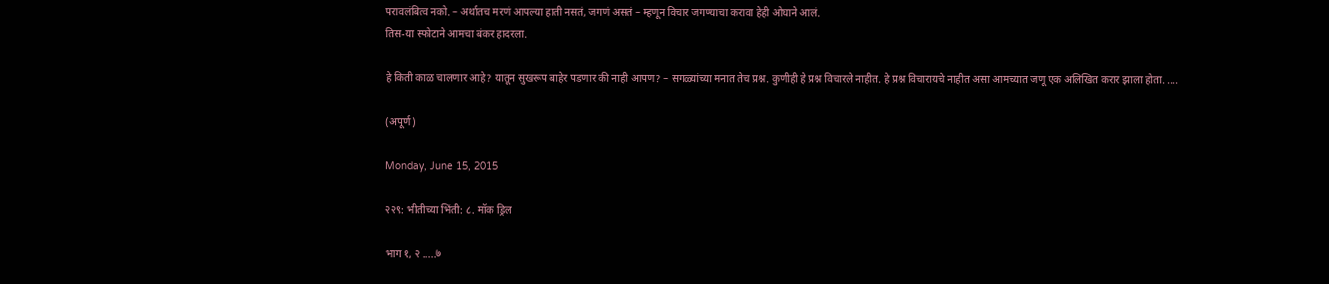परावलंबित्व नको. – अर्थातच मरणं आपल्या हाती नसतं, जगणं असतं – म्हणून विचार जगण्याचा करावा हेही ओघाने आलं.
तिस-या स्फोटाने आमचा बंकर हादरला.

हे किती काळ चालणार आहे? यातून सुखरूप बाहेर पडणार की नाही आपण? – सगळ्यांच्या मनात तेच प्रश्न. कुणीही हे प्रश्न विचारले नाहीत. हे प्रश्न विचारायचे नाहीत असा आमच्यात जणू एक अलिखित करार झाला होता. ....

(अपूर्ण)

Monday, June 15, 2015

२२९: भीतीच्या भिंती: ८. मॉक ड्रिल

भाग १, २ .....७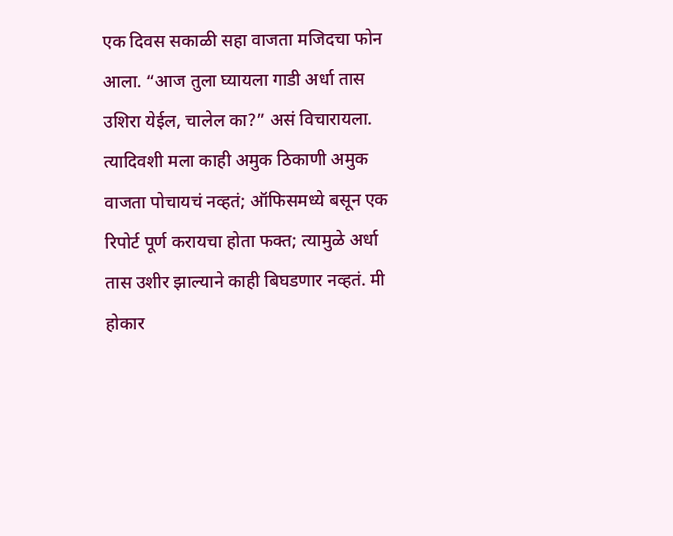एक दिवस सकाळी सहा वाजता मजिदचा फोन आला. “आज तुला घ्यायला गाडी अर्धा तास उशिरा येईल, चालेल का?” असं विचारायला. त्यादिवशी मला काही अमुक ठिकाणी अमुक वाजता पोचायचं नव्हतं; ऑफिसमध्ये बसून एक रिपोर्ट पूर्ण करायचा होता फक्त; त्यामुळे अर्धा तास उशीर झाल्याने काही बिघडणार नव्हतं. मी होकार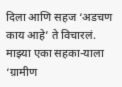दिला आणि सहज ‘अडचण काय आहे’ ते विचारलं. माझ्या एका सहका-याला ‘ग्रामीण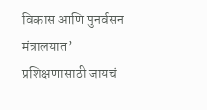विकास आणि पुनर्वसन मंत्रालयात’ प्रशिक्षणासाठी जायचं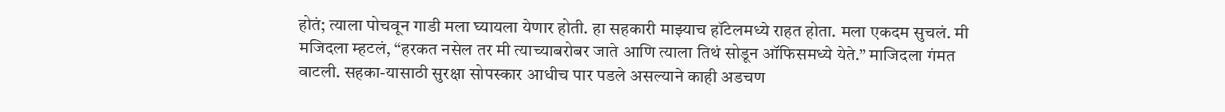होतं; त्याला पोचवून गाडी मला घ्यायला येणार होती. हा सहकारी माझ्याच हॉटेलमध्ये राहत होता. मला एकदम सुचलं. मी मजिदला म्हटलं, “हरकत नसेल तर मी त्याच्याबरोबर जाते आणि त्याला तिथं सोडून ऑफिसमध्ये येते.” माजिदला गंमत वाटली. सहका-यासाठी सुरक्षा सोपस्कार आधीच पार पडले असल्याने काही अडचण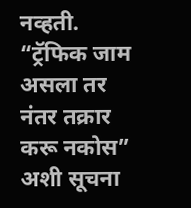नव्हती. “ट्रॅफिक जाम असला तर नंतर तक्रार करू नकोस” अशी सूचना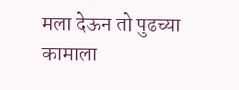मला देऊन तो पुढच्या कामाला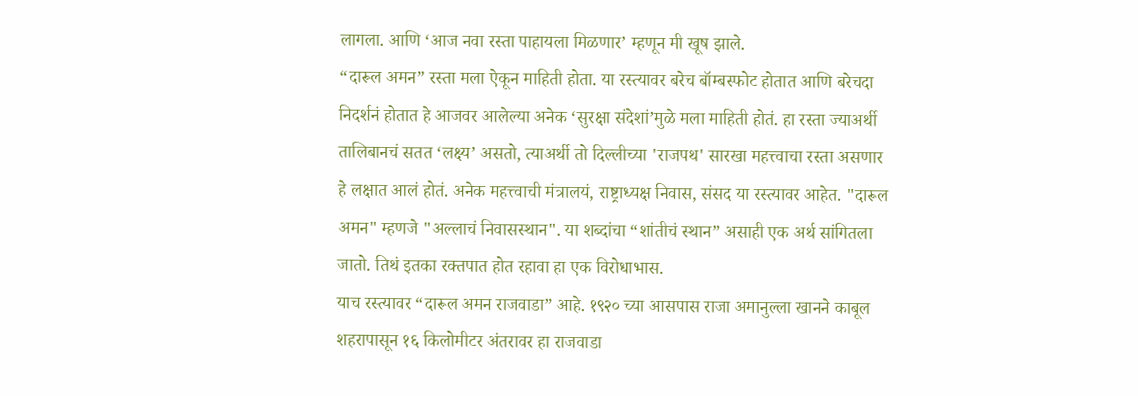लागला. आणि ‘आज नवा रस्ता पाहायला मिळणार’ म्हणून मी खूष झाले.
“दारूल अमन” रस्ता मला ऐकून माहिती होता. या रस्त्यावर बरेच बॉम्बस्फोट होतात आणि बरेचदा निदर्शनं होतात हे आजवर आलेल्या अनेक ‘सुरक्षा संदेशां’मुळे मला माहिती होतं. हा रस्ता ज्याअर्थी तालिबानचं सतत ‘लक्ष्य’ असतो, त्याअर्थी तो दिल्लीच्या 'राजपथ' सारखा महत्त्वाचा रस्ता असणार हे लक्षात आलं होतं. अनेक महत्त्वाची मंत्रालयं, राष्ट्राध्यक्ष निवास, संसद या रस्त्यावर आहेत. "दारूल अमन" म्हणजे "अल्लाचं निवासस्थान". या शब्दांचा “शांतीचं स्थान” असाही एक अर्थ सांगितला जातो. तिथं इतका रक्तपात होत रहावा हा एक विरोधाभास.
याच रस्त्यावर “दारूल अमन राजवाडा” आहे. १९२० च्या आसपास राजा अमानुल्ला खानने काबूल शहरापासून १६ किलोमीटर अंतरावर हा राजवाडा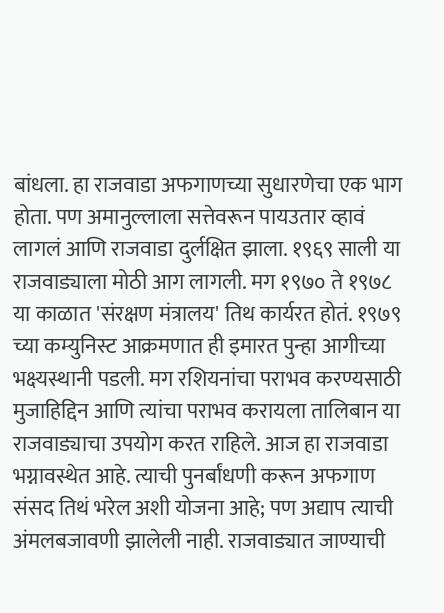बांधला. हा राजवाडा अफगाणच्या सुधारणेचा एक भाग होता. पण अमानुल्लाला सत्तेवरून पायउतार व्हावं लागलं आणि राजवाडा दुर्लक्षित झाला. १९६९ साली या राजवाड्याला मोठी आग लागली. मग १९७० ते १९७८ या काळात 'संरक्षण मंत्रालय' तिथ कार्यरत होतं. १९७९ च्या कम्युनिस्ट आक्रमणात ही इमारत पुन्हा आगीच्या भक्ष्यस्थानी पडली. मग रशियनांचा पराभव करण्यसाठी मुजाहिद्दिन आणि त्यांचा पराभव करायला तालिबान या राजवाड्याचा उपयोग करत राहिले. आज हा राजवाडा भग्नावस्थेत आहे. त्याची पुनर्बांधणी करून अफगाण संसद तिथं भरेल अशी योजना आहे; पण अद्याप त्याची अंमलबजावणी झालेली नाही. राजवाड्यात जाण्याची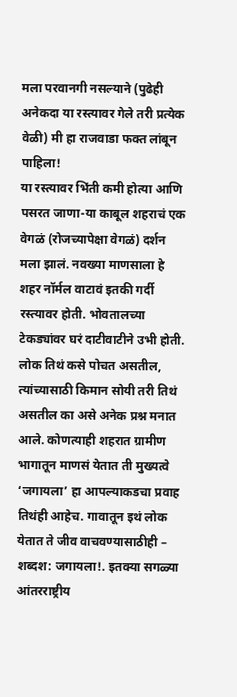मला परवानगी नसल्याने (पुढेही अनेकदा या रस्त्यावर गेले तरी प्रत्येक वेळी) मी हा राजवाडा फक्त लांबून पाहिला!
या रस्त्यावर भिंती कमी होत्या आणि पसरत जाणा-या काबूल शहराचं एक वेगळं (रोजच्यापेक्षा वेगळं) दर्शन मला झालं. नवख्या माणसाला हे शहर नॉर्मल वाटावं इतकी गर्दी रस्त्यावर होती. भोवतालच्या टेकड्यांवर घरं दाटीवाटीने उभी होती.
लोक तिथं कसे पोचत असतील, त्यांच्यासाठी किमान सोयी तरी तिथं असतील का असे अनेक प्रश्न मनात आले. कोणत्याही शहरात ग्रामीण भागातून माणसं येतात ती मुख्यत्वे ‘जगायला’ हा आपल्याकडचा प्रवाह तिथंही आहेच. गावातून इथं लोक येतात ते जीव वाचवण्यासाठीही – शब्दश: जगायला!. इतक्या सगळ्या आंतरराष्ट्रीय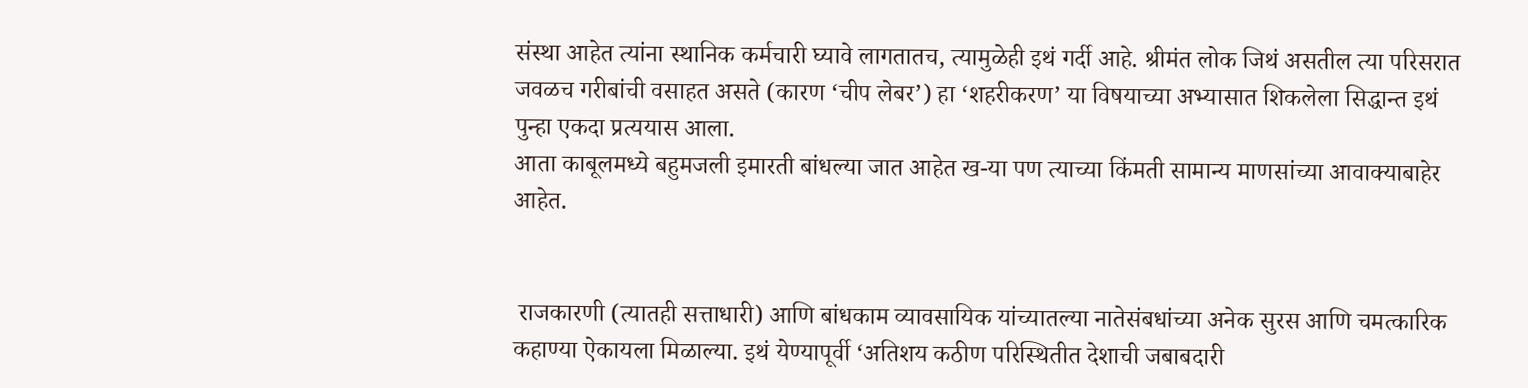संस्था आहेत त्यांना स्थानिक कर्मचारी घ्यावे लागतातच, त्यामुळेही इथं गर्दी आहे. श्रीमंत लोक जिथं असतील त्या परिसरात जवळच गरीबांची वसाहत असते (कारण ‘चीप लेबर’) हा ‘शहरीकरण’ या विषयाच्या अभ्यासात शिकलेला सिद्धान्त इथं पुन्हा एकदा प्रत्ययास आला.
आता काबूलमध्ये बहुमजली इमारती बांधल्या जात आहेत ख-या पण त्याच्या किंमती सामान्य माणसांच्या आवाक्याबाहेर आहेत.


 राजकारणी (त्यातही सत्ताधारी) आणि बांधकाम व्यावसायिक यांच्यातल्या नातेसंबधांच्या अनेक सुरस आणि चमत्कारिक कहाण्या ऐकायला मिळाल्या. इथं येण्यापूर्वी ‘अतिशय कठीण परिस्थितीत देशाची जबाबदारी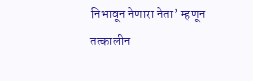निभावून नेणारा नेता’ म्हणून तत्कालीन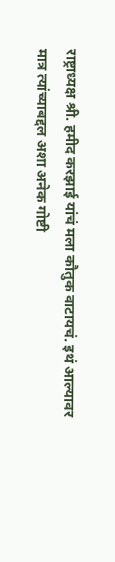राष्ट्राध्यक्ष श्री. हमीद करझाई यांचं मला कौतुक वाटायचं. इथं आल्यावर मात्र त्यांच्याबद्दल अशा अनेक गोष्टी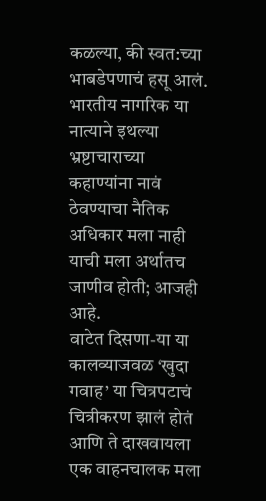कळल्या, की स्वत:च्या भाबडेपणाचं हसू आलं. भारतीय नागरिक या नात्याने इथल्या भ्रष्टाचाराच्या कहाण्यांना नावं ठेवण्याचा नैतिक अधिकार मला नाही याची मला अर्थातच जाणीव होती; आजही आहे.
वाटेत दिसणा-या या कालव्याजवळ ‘खुदा गवाह’ या चित्रपटाचं चित्रीकरण झालं होतं आणि ते दाखवायला एक वाहनचालक मला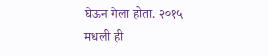घेऊन गेला होता. २०१५ मधली ही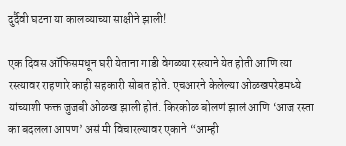दुर्दैवी घटना या कालव्याच्या साक्षीने झाली!

एक दिवस ऑफिसमधून घरी येताना गाडी वेगळ्या रस्त्याने येत होती आणि त्या रस्त्यावर राहणारे काही सहकारी सोबत होते. एचआरने केलेल्या ओळखपरेडमध्ये यांच्याशी फक्त जुजबी ओळख झाली होतं. किरकोळ बोलणं झालं आणि ‘आज रस्ता का बदलला आपण’ असं मी विचारल्यावर एकाने “आम्ही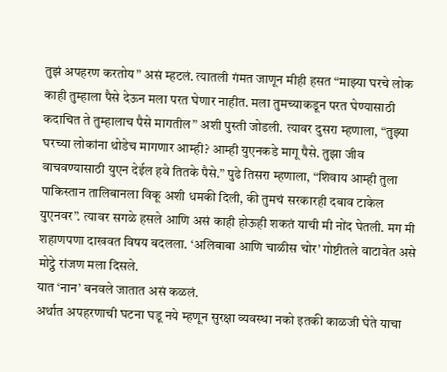तुझं अपहरण करतोय” असं म्हटलं. त्यातली गंमत जाणून मीही हसत “माझ्या घरचे लोक काही तुम्हाला पैसे देऊन मला परत घेणार नाहीत. मला तुमच्याकडून परत घेण्यासाठी कदाचित ते तुम्हालाच पैसे मागतील” अशी पुस्ती जोडली. त्यावर दुसरा म्हणाला, “तुझ्या घरच्या लोकांना थोडेच मागणार आम्ही? आम्ही युएनकडे मागू पैसे. तुझा जीव वाचवण्यासाठी युएन देईल हवे तितके पैसे.” पुढे तिसरा म्हणाला, “शिवाय आम्ही तुला पाकिस्तान तालिबानला विकू अशी धमकी दिली, की तुमचं सरकारही दबाव टाकेल युएनवर”. त्यावर सगळे हसले आणि असं काही होऊही शकतं याची मी नोंद घेतली. मग मी शहाणपणा दाखवत विषय बदलला. ‘अलिबाबा आणि चाळीस चोर’ गोष्टीतले वाटावेत असे मोट्ठे रांजण मला दिसले.
यात ‘नान’ बनवले जातात असं कळलं.
अर्थात अपहरणाची घटना घडू नये म्हणून सुरक्षा व्यवस्था नको इतकी काळजी घेते याचा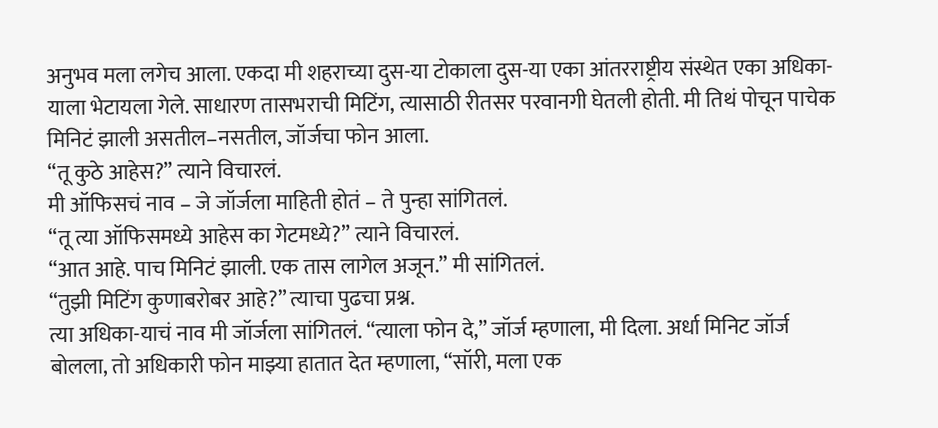अनुभव मला लगेच आला. एकदा मी शहराच्या दुस-या टोकाला दुस-या एका आंतरराष्ट्रीय संस्थेत एका अधिका-याला भेटायला गेले. साधारण तासभराची मिटिंग, त्यासाठी रीतसर परवानगी घेतली होती. मी तिथं पोचून पाचेक मिनिटं झाली असतील–नसतील, जॉर्जचा फोन आला.
“तू कुठे आहेस?” त्याने विचारलं.
मी ऑफिसचं नाव – जे जॉर्जला माहिती होतं – ते पुन्हा सांगितलं.
“तू त्या ऑफिसमध्ये आहेस का गेटमध्ये?” त्याने विचारलं.
“आत आहे. पाच मिनिटं झाली. एक तास लागेल अजून.” मी सांगितलं.
“तुझी मिटिंग कुणाबरोबर आहे?” त्याचा पुढचा प्रश्न.
त्या अधिका-याचं नाव मी जॉर्जला सांगितलं. “त्याला फोन दे,” जॉर्ज म्हणाला, मी दिला. अर्धा मिनिट जॉर्ज बोलला, तो अधिकारी फोन माझ्या हातात देत म्हणाला, “सॉरी, मला एक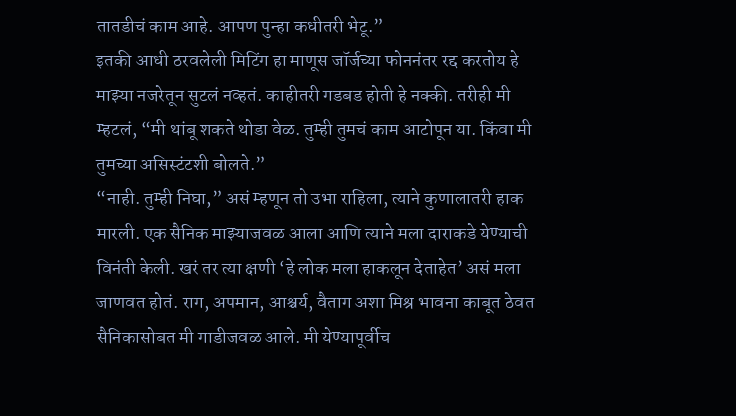तातडीचं काम आहे. आपण पुन्हा कधीतरी भेटू.”
इतकी आधी ठरवलेली मिटिंग हा माणूस जॉर्जच्या फोननंतर रद्द करतोय हे माझ्या नजरेतून सुटलं नव्हतं. काहीतरी गडबड होती हे नक्की. तरीही मी म्हटलं, “मी थांबू शकते थोडा वेळ. तुम्ही तुमचं काम आटोपून या. किंवा मी तुमच्या असिस्टंटशी बोलते.”
“नाही. तुम्ही निघा,” असं म्हणून तो उभा राहिला, त्याने कुणालातरी हाक मारली. एक सैनिक माझ्याजवळ आला आणि त्याने मला दाराकडे येण्याची विनंती केली. खरं तर त्या क्षणी ‘हे लोक मला हाकलून देताहेत’ असं मला जाणवत होतं. राग, अपमान, आश्चर्य, वैताग अशा मिश्र भावना काबूत ठेवत सैनिकासोबत मी गाडीजवळ आले. मी येण्यापूर्वीच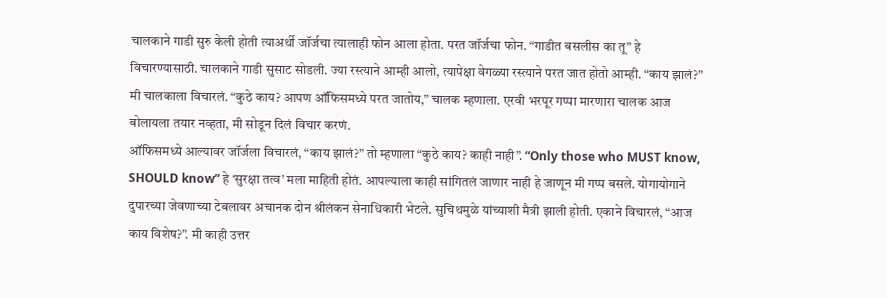चालकाने गाडी सुरु केली होती त्याअर्थी जॉर्जचा त्यालाही फोन आला होता. परत जॉर्जचा फोन. “गाडीत बसलीस का तू” हे विचारण्यासाठी. चालकाने गाडी सुसाट सोडली. ज्या रस्त्याने आम्ही आलो, त्यापेक्षा वेगळ्या रस्त्याने परत जात होतो आम्ही. “काय झालं?” मी चालकाला विचारलं. “कुठे काय? आपण ऑफिसमध्ये परत जातोय,” चालक म्हणाला. एरवी भरपूर गप्पा मारणारा चालक आज बोलायला तयार नव्हता, मी सोडून दिलं विचार करणं.
ऑफिसमध्ये आल्यावर जॉर्जला विचारलं, “काय झालं?” तो म्हणाला “कुठे काय? काही नाही”. “Only those who MUST know, SHOULD know” हे ‘सुरक्षा तत्व’ मला माहिती होतं. आपल्याला काही सांगितलं जाणार नाही हे जाणून मी गप्प बसले. योगायोगाने दुपारच्या जेवणाच्या टेबलावर अचानक दोन श्रीलंकन सेनाधिकारी भेटले. सुचिथमुळे यांच्याशी मैत्री झाली होती. एकाने विचारलं, “आज काय विशेष?”. मी काही उत्तर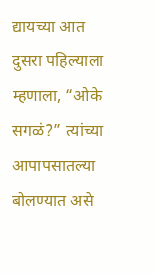द्यायच्या आत दुसरा पहिल्याला म्हणाला, “ओके सगळं?” त्यांच्या आपापसातल्या बोलण्यात असे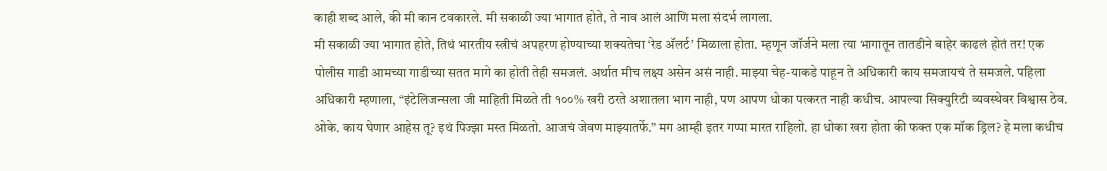काही शब्द आले, की मी कान टवकारले. मी सकाळी ज्या भागात होते, ते नाव आलं आणि मला संदर्भ लागला.
मी सकाळी ज्या भागात होते, तिथं भारतीय स्त्रीचं अपहरण होण्याच्या शक्यतेचा ‘रेड अ‍ॅलर्ट’ मिळाला होता. म्हणून जॉर्जने मला त्या भागातून तातडीने बाहेर काढलं होतं तर! एक पोलीस गाडी आमच्या गाडीच्या सतत मागे का होती तेही समजलं. अर्थात मीच लक्ष्य असेन असं नाही. माझ्या चेह-याकडे पाहून ते अधिकारी काय समजायचं ते समजले. पहिला अधिकारी म्हणाला, “इंटेलिजन्सला जी माहिती मिळते ती १००% खरी ठरते अशातला भाग नाही, पण आपण धोका पत्करत नाही कधीच. आपल्या सिक्युरिटी व्यवस्थेवर विश्वास ठेव. ओके. काय घेणार आहेस तू? इथं पिज्झा मस्त मिळतो. आजचं जेवण माझ्यातर्फे.” मग आम्ही इतर गप्पा मारत राहिलो. हा धोका खरा होता की फक्त एक मॉक ड्रिल? हे मला कधीच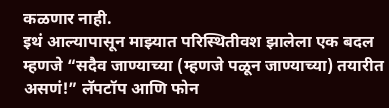कळणार नाही.
इथं आल्यापासून माझ्यात परिस्थितीवश झालेला एक बदल म्हणजे “सदैव जाण्याच्या (म्हणजे पळून जाण्याच्या) तयारीत असणं!” लॅपटॉप आणि फोन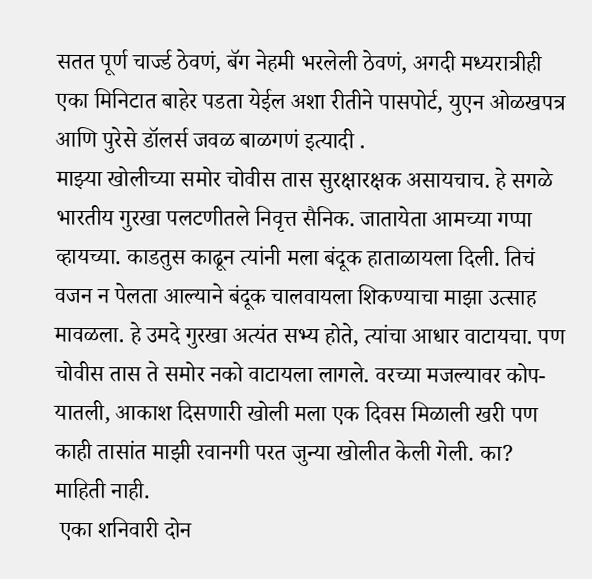सतत पूर्ण चार्ज्ड ठेवणं, बॅग नेहमी भरलेली ठेवणं, अगदी मध्यरात्रीही एका मिनिटात बाहेर पडता येईल अशा रीतीने पासपोर्ट, युएन ओळखपत्र आणि पुरेसे डॉलर्स जवळ बाळगणं इत्यादी .
माझ्या खोलीच्या समोर चोवीस तास सुरक्षारक्षक असायचाच. हे सगळे भारतीय गुरखा पलटणीतले निवृत्त सैनिक. जातायेता आमच्या गप्पा व्हायच्या. काडतुस काढून त्यांनी मला बंदूक हाताळायला दिली. तिचं वजन न पेलता आल्याने बंदूक चालवायला शिकण्याचा माझा उत्साह मावळला. हे उमदे गुरखा अत्यंत सभ्य होते, त्यांचा आधार वाटायचा. पण चोवीस तास ते समोर नको वाटायला लागले. वरच्या मजल्यावर कोप-यातली, आकाश दिसणारी खोली मला एक दिवस मिळाली खरी पण काही तासांत माझी रवानगी परत जुन्या खोलीत केली गेली. का? माहिती नाही.
 एका शनिवारी दोन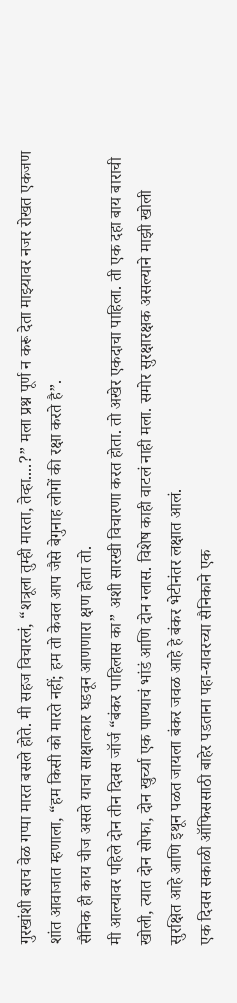गुरखांशी बराच वेळ गप्पा मारत बसले होते. मी सहज विचारलं, “शत्रूला तुम्ही मारता, तेव्हा....?” मला प्रश्न पूर्ण न करू देता माझ्यावर नजर रोखत एकजण शांत आवाजात म्हणाला, “हम किसी को मारते नहीं; हम तो केवल आप जैसे बेगुनाह लोगों की रक्षा करते है”.
सैनिक ही काय चीज असते याचा साक्षात्कार घडवून आणणारा क्षण होता तो.
मी आल्यावर पहिले दोन तीन दिवस जॉर्ज “बंकर पाहिलास का” अशी सारखी विचारणा करत होता. तो अखेर एकदाचा पाहिला. ती एक दहा बाय बाराची खोली, त्यात दोन सोफा, दोन खुर्च्या एक पाण्याचं भांडं आणि दोन ग्लास. विशेष काही वाटलं नाही मला. समोर सुरक्षारक्षक असल्याने माझी खोली सुरक्षित आहे आणि इथून पळत जायला बंकर जवळ आहे हे बंकर भेटीनंतर लक्षात आलं.
एक दिवस सकाळी ऑफिससाठी बाहेर पडताना पहा-यावरच्या सैनिकाने एक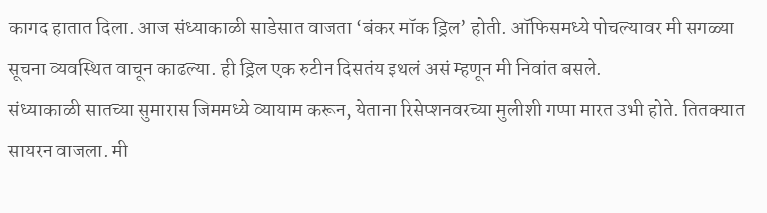कागद हातात दिला. आज संध्याकाळी साडेसात वाजता ‘बंकर मॉक ड्रिल’ होती. ऑफिसमध्ये पोचल्यावर मी सगळ्या सूचना व्यवस्थित वाचून काढल्या. ही ड्रिल एक रुटीन दिसतंय इथलं असं म्हणून मी निवांत बसले.
संध्याकाळी सातच्या सुमारास जिममध्ये व्यायाम करून, येताना रिसेप्शनवरच्या मुलीशी गप्पा मारत उभी होते. तितक्यात सायरन वाजला. मी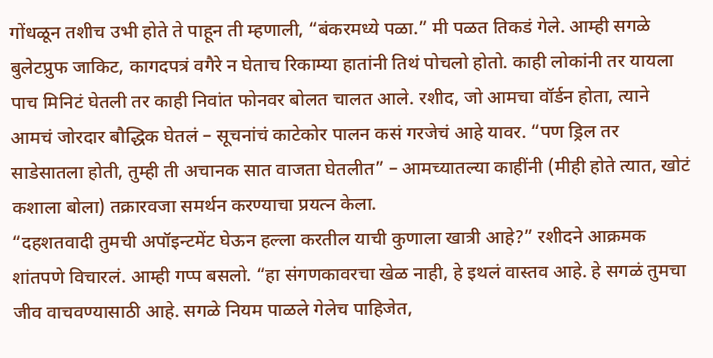गोंधळून तशीच उभी होते ते पाहून ती म्हणाली, “बंकरमध्ये पळा.” मी पळत तिकडं गेले. आम्ही सगळे बुलेटप्रुफ जाकिट, कागदपत्रं वगैरे न घेताच रिकाम्या हातांनी तिथं पोचलो होतो. काही लोकांनी तर यायला पाच मिनिटं घेतली तर काही निवांत फोनवर बोलत चालत आले. रशीद, जो आमचा वॉर्डन होता, त्याने आमचं जोरदार बौद्धिक घेतलं – सूचनांचं काटेकोर पालन कसं गरजेचं आहे यावर. “पण ड्रिल तर साडेसातला होती, तुम्ही ती अचानक सात वाजता घेतलीत” – आमच्यातल्या काहींनी (मीही होते त्यात, खोटं कशाला बोला) तक्रारवजा समर्थन करण्याचा प्रयत्न केला.
“दहशतवादी तुमची अपॉइन्टमेंट घेऊन हल्ला करतील याची कुणाला खात्री आहे?” रशीदने आक्रमक शांतपणे विचारलं. आम्ही गप्प बसलो. “हा संगणकावरचा खेळ नाही, हे इथलं वास्तव आहे. हे सगळं तुमचा जीव वाचवण्यासाठी आहे. सगळे नियम पाळले गेलेच पाहिजेत,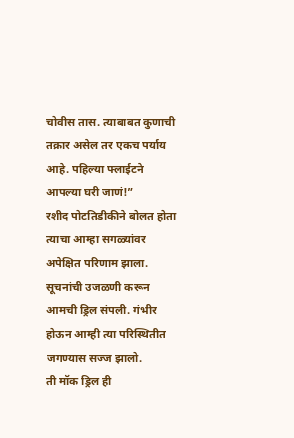चोवीस तास. त्याबाबत कुणाची तक्रार असेल तर एकच पर्याय आहे. पहिल्या फ्लाईटने आपल्या घरी जाणं!”
रशीद पोटतिडीकीने बोलत होता त्याचा आम्हा सगळ्यांवर अपेक्षित परिणाम झाला. सूचनांची उजळणी करून आमची ड्रिल संपली. गंभीर होऊन आम्ही त्या परिस्थितीत जगण्यास सज्ज झालो.
ती मॉक ड्रिल ही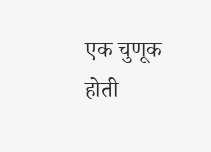एक चुणूक होती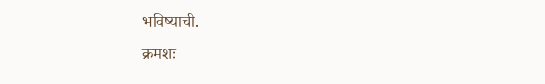भविष्याची.
क्रमशः